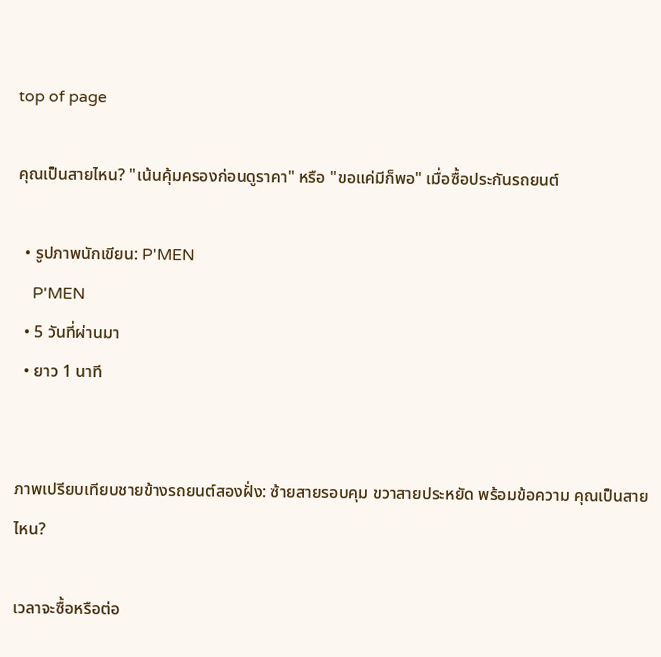top of page

คุณเป็นสายไหน? "เน้นคุ้มครองก่อนดูราคา" หรือ "ขอแค่มีก็พอ" เมื่อซื้อประกันรถยนต์

  • รูปภาพนักเขียน: P'MEN
    P'MEN
  • 5 วันที่ผ่านมา
  • ยาว 1 นาที


ภาพเปรียบเทียบชายข้างรถยนต์สองฝั่ง: ซ้ายสายรอบคุม ขวาสายประหยัด พร้อมข้อความ คุณเป็นสายไหน?

เวลาจะซื้อหรือต่อ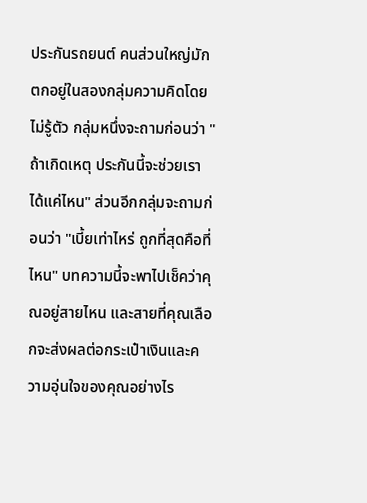ประกันรถยนต์ คนส่วนใหญ่มักตกอยู่ในสองกลุ่มความคิดโดยไม่รู้ตัว กลุ่มหนึ่งจะถามก่อนว่า "ถ้าเกิดเหตุ ประกันนี้จะช่วยเราได้แค่ไหน" ส่วนอีกกลุ่มจะถามก่อนว่า "เบี้ยเท่าไหร่ ถูกที่สุดคือที่ไหน" บทความนี้จะพาไปเช็คว่าคุณอยู่สายไหน และสายที่คุณเลือกจะส่งผลต่อกระเป๋าเงินและความอุ่นใจของคุณอย่างไร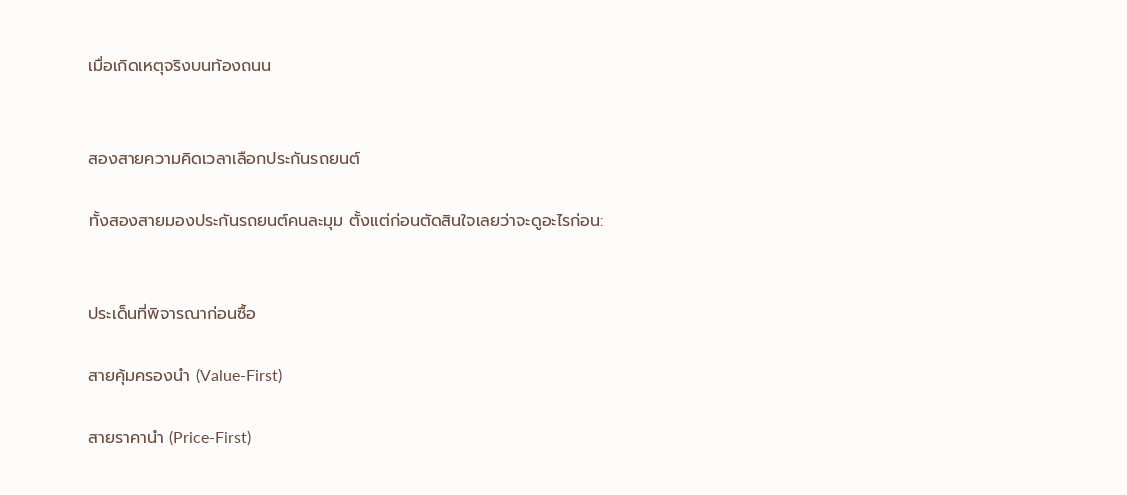เมื่อเกิดเหตุจริงบนท้องถนน


สองสายความคิดเวลาเลือกประกันรถยนต์

ทั้งสองสายมองประกันรถยนต์คนละมุม ตั้งแต่ก่อนตัดสินใจเลยว่าจะดูอะไรก่อน:


ประเด็นที่พิจารณาก่อนซื้อ

สายคุ้มครองนำ (Value-First)

สายราคานำ (Price-First)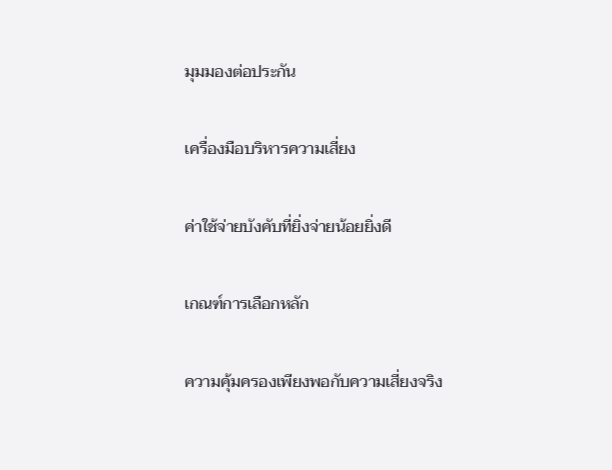มุมมองต่อประกัน

เครื่องมือบริหารความเสี่ยง

ค่าใช้จ่ายบังคับที่ยิ่งจ่ายน้อยยิ่งดี

เกณฑ์การเลือกหลัก

ความคุ้มครองเพียงพอกับความเสี่ยงจริง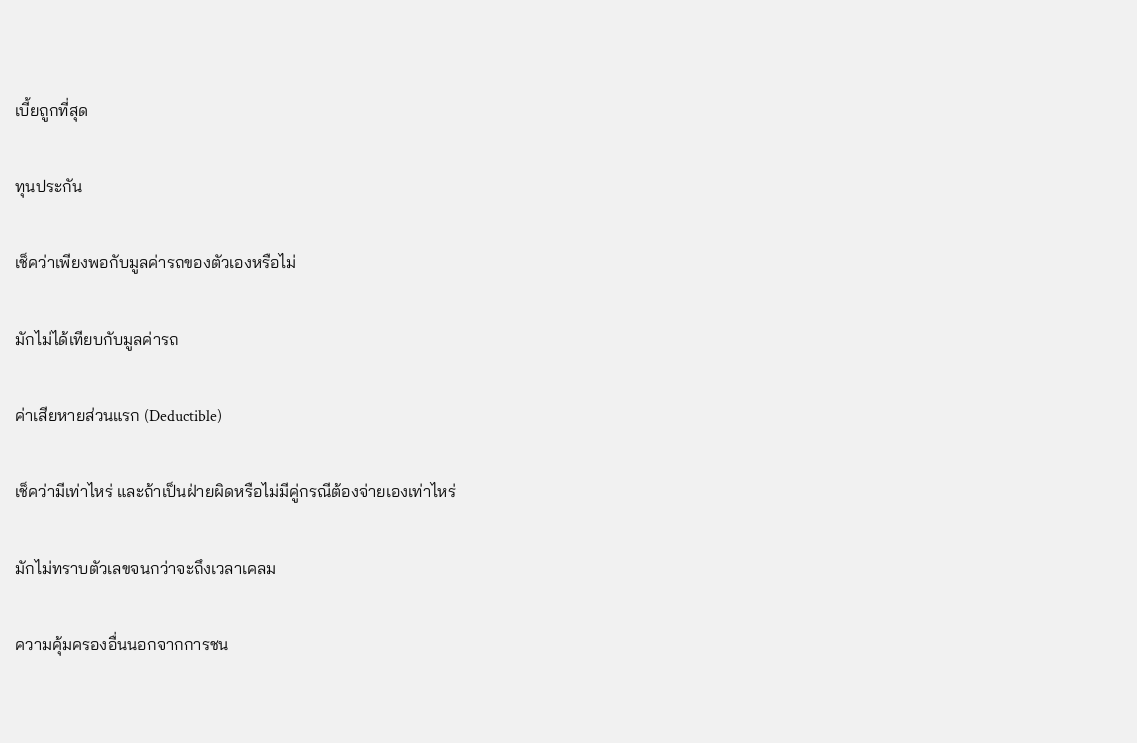เบี้ยถูกที่สุด

ทุนประกัน

เช็คว่าเพียงพอกับมูลค่ารถของตัวเองหรือไม่

มักไม่ได้เทียบกับมูลค่ารถ

ค่าเสียหายส่วนแรก (Deductible)

เช็คว่ามีเท่าไหร่ และถ้าเป็นฝ่ายผิดหรือไม่มีคู่กรณีต้องจ่ายเองเท่าไหร่

มักไม่ทราบตัวเลขจนกว่าจะถึงเวลาเคลม

ความคุ้มครองอื่นนอกจากการชน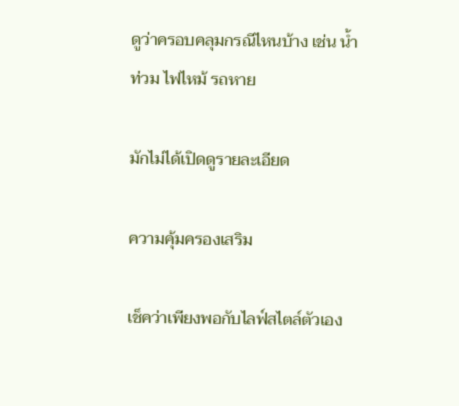ดูว่าครอบคลุมกรณีไหนบ้าง เช่น น้ำท่วม ไฟไหม้ รถหาย

มักไม่ได้เปิดดูรายละเอียด

ความคุ้มครองเสริม

เช็คว่าเพียงพอกับไลฟ์สไตล์ตัวเอง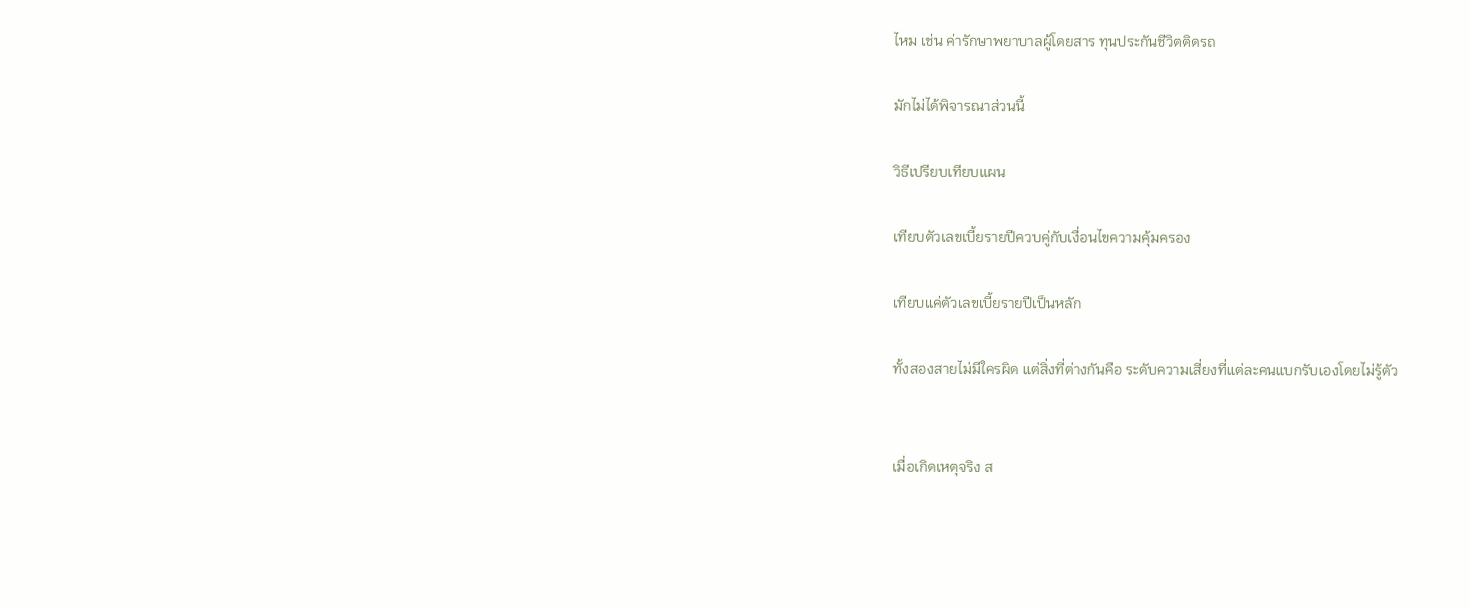ไหม เช่น ค่ารักษาพยาบาลผู้โดยสาร ทุนประกันชีวิตติดรถ

มักไม่ได้พิจารณาส่วนนี้

วิธีเปรียบเทียบแผน

เทียบตัวเลขเบี้ยรายปีควบคู่กับเงื่อนไขความคุ้มครอง

เทียบแค่ตัวเลขเบี้ยรายปีเป็นหลัก

ทั้งสองสายไม่มีใครผิด แต่สิ่งที่ต่างกันคือ ระดับความเสี่ยงที่แต่ละคนแบกรับเองโดยไม่รู้ตัว


เมื่อเกิดเหตุจริง ส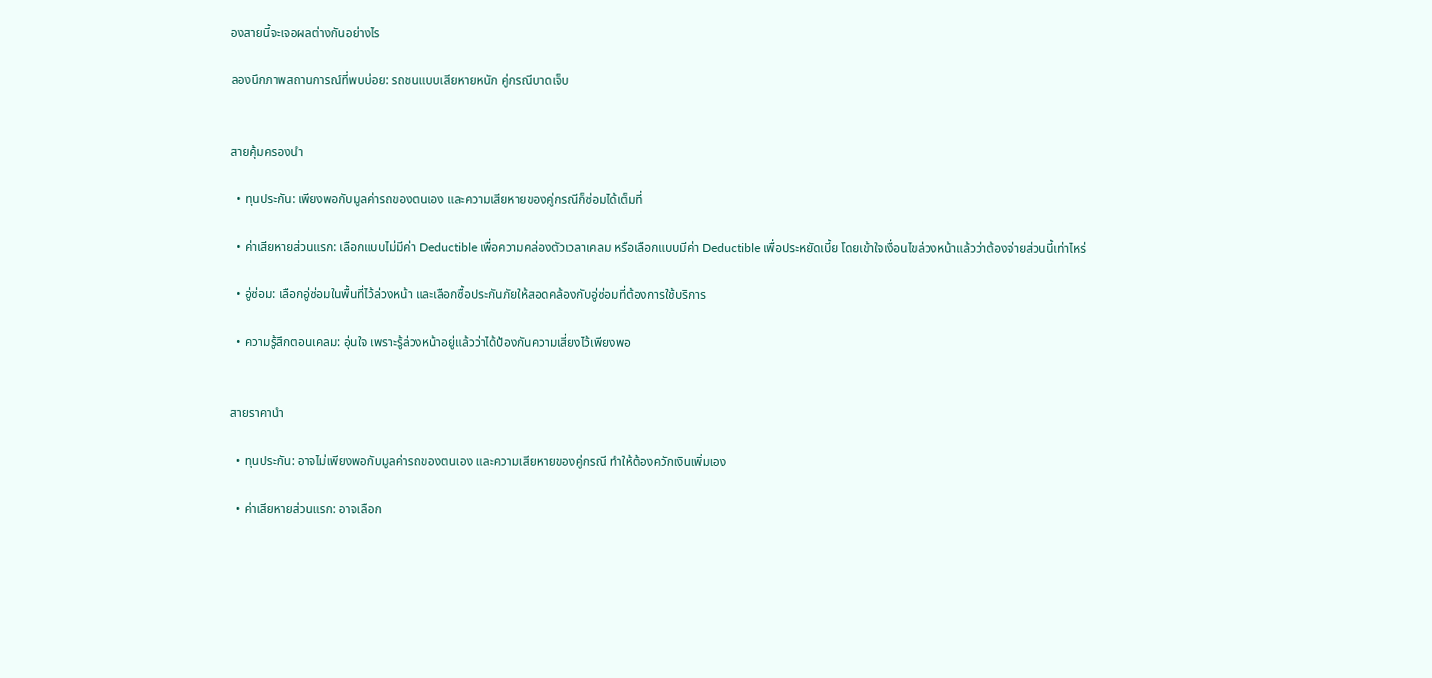องสายนี้จะเจอผลต่างกันอย่างไร

ลองนึกภาพสถานการณ์ที่พบบ่อย: รถชนแบบเสียหายหนัก คู่กรณีบาดเจ็บ


สายคุ้มครองนำ

  • ทุนประกัน: เพียงพอกับมูลค่ารถของตนเอง และความเสียหายของคู่กรณีก็ซ่อมได้เต็มที่

  • ค่าเสียหายส่วนแรก: เลือกแบบไม่มีค่า Deductible เพื่อความคล่องตัวเวลาเคลม หรือเลือกแบบมีค่า Deductible เพื่อประหยัดเบี้ย โดยเข้าใจเงื่อนไขล่วงหน้าแล้วว่าต้องจ่ายส่วนนี้เท่าไหร่

  • อู่ซ่อม: เลือกอู่ซ่อมในพื้นที่ไว้ล่วงหน้า และเลือกซื้อประกันภัยให้สอดคล้องกับอู่ซ่อมที่ต้องการใช้บริการ

  • ความรู้สึกตอนเคลม: อุ่นใจ เพราะรู้ล่วงหน้าอยู่แล้วว่าได้ป้องกันความเสี่ยงไว้เพียงพอ


สายราคานำ

  • ทุนประกัน: อาจไม่เพียงพอกับมูลค่ารถของตนเอง และความเสียหายของคู่กรณี ทำให้ต้องควักเงินเพิ่มเอง

  • ค่าเสียหายส่วนแรก: อาจเลือก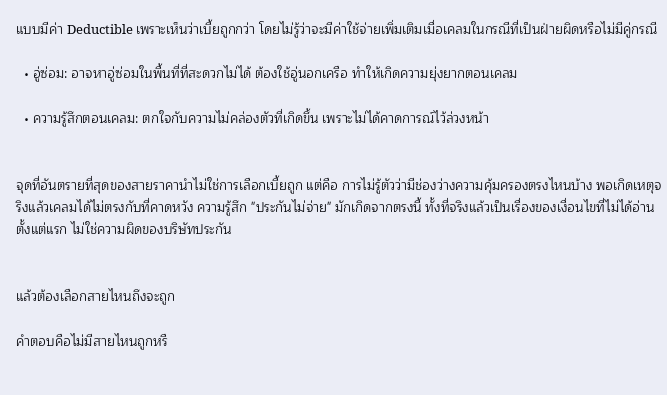แบบมีค่า Deductible เพราะเห็นว่าเบี้ยถูกกว่า โดยไม่รู้ว่าจะมีค่าใช้จ่ายเพิ่มเติมเมื่อเคลมในกรณีที่เป็นฝ่ายผิดหรือไม่มีคู่กรณี

  • อู่ซ่อม: อาจหาอู่ซ่อมในพื้นที่ที่สะดวกไม่ได้ ต้องใช้อู่นอกเครือ ทำให้เกิดความยุ่งยากตอนเคลม

  • ความรู้สึกตอนเคลม: ตกใจกับความไม่คล่องตัวที่เกิดขึ้น เพราะไม่ได้คาดการณ์ไว้ล่วงหน้า


จุดที่อันตรายที่สุดของสายราคานำไม่ใช่การเลือกเบี้ยถูก แต่คือ การไม่รู้ตัวว่ามีช่องว่างความคุ้มครองตรงไหนบ้าง พอเกิดเหตุจริงแล้วเคลมได้ไม่ตรงกับที่คาดหวัง ความรู้สึก "ประกันไม่จ่าย" มักเกิดจากตรงนี้ ทั้งที่จริงแล้วเป็นเรื่องของเงื่อนไขที่ไม่ได้อ่านตั้งแต่แรก ไม่ใช่ความผิดของบริษัทประกัน


แล้วต้องเลือกสายไหนถึงจะถูก

คำตอบคือไม่มีสายไหนถูกหรื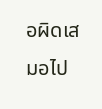อผิดเสมอไป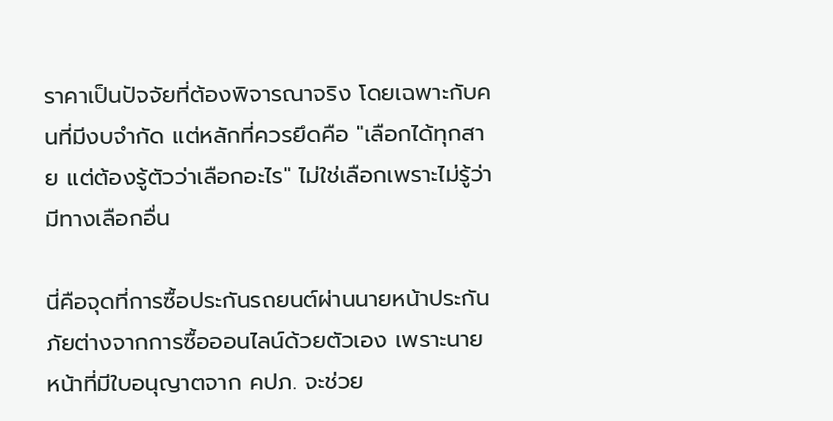ราคาเป็นปัจจัยที่ต้องพิจารณาจริง โดยเฉพาะกับคนที่มีงบจำกัด แต่หลักที่ควรยึดคือ "เลือกได้ทุกสาย แต่ต้องรู้ตัวว่าเลือกอะไร" ไม่ใช่เลือกเพราะไม่รู้ว่ามีทางเลือกอื่น

นี่คือจุดที่การซื้อประกันรถยนต์ผ่านนายหน้าประกันภัยต่างจากการซื้อออนไลน์ด้วยตัวเอง เพราะนายหน้าที่มีใบอนุญาตจาก คปภ. จะช่วย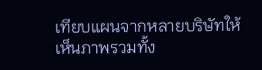เทียบแผนจากหลายบริษัทให้เห็นภาพรวมทั้ง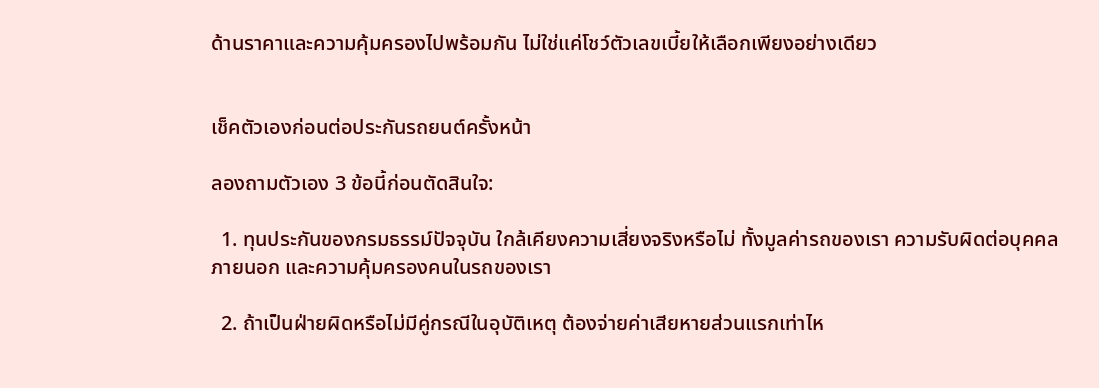ด้านราคาและความคุ้มครองไปพร้อมกัน ไม่ใช่แค่โชว์ตัวเลขเบี้ยให้เลือกเพียงอย่างเดียว


เช็คตัวเองก่อนต่อประกันรถยนต์ครั้งหน้า

ลองถามตัวเอง 3 ข้อนี้ก่อนตัดสินใจ:

  1. ทุนประกันของกรมธรรม์ปัจจุบัน ใกล้เคียงความเสี่ยงจริงหรือไม่ ทั้งมูลค่ารถของเรา ความรับผิดต่อบุคคลภายนอก และความคุ้มครองคนในรถของเรา

  2. ถ้าเป็นฝ่ายผิดหรือไม่มีคู่กรณีในอุบัติเหตุ ต้องจ่ายค่าเสียหายส่วนแรกเท่าไห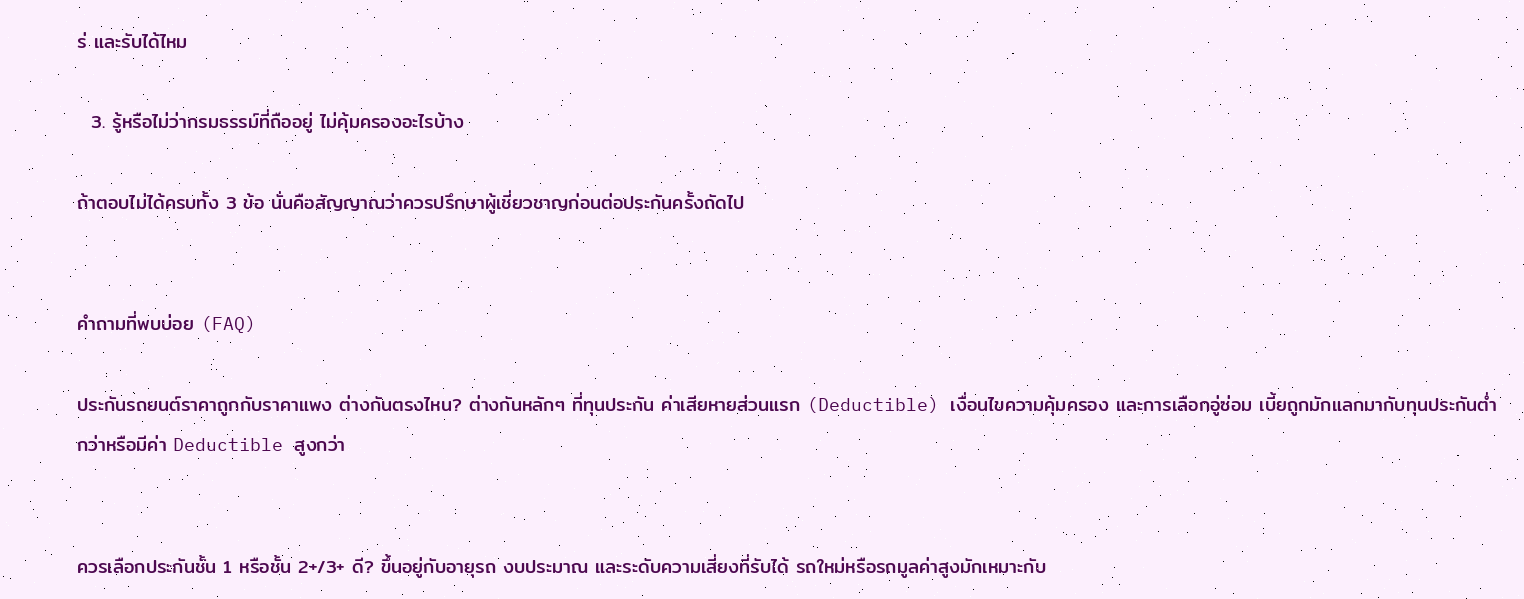ร่ และรับได้ไหม

  3. รู้หรือไม่ว่ากรมธรรม์ที่ถืออยู่ ไม่คุ้มครองอะไรบ้าง

ถ้าตอบไม่ได้ครบทั้ง 3 ข้อ นั่นคือสัญญาณว่าควรปรึกษาผู้เชี่ยวชาญก่อนต่อประกันครั้งถัดไป


คำถามที่พบบ่อย (FAQ)

ประกันรถยนต์ราคาถูกกับราคาแพง ต่างกันตรงไหน? ต่างกันหลักๆ ที่ทุนประกัน ค่าเสียหายส่วนแรก (Deductible) เงื่อนไขความคุ้มครอง และการเลือกอู่ซ่อม เบี้ยถูกมักแลกมากับทุนประกันต่ำกว่าหรือมีค่า Deductible สูงกว่า


ควรเลือกประกันชั้น 1 หรือชั้น 2+/3+ ดี? ขึ้นอยู่กับอายุรถ งบประมาณ และระดับความเสี่ยงที่รับได้ รถใหม่หรือรถมูลค่าสูงมักเหมาะกับ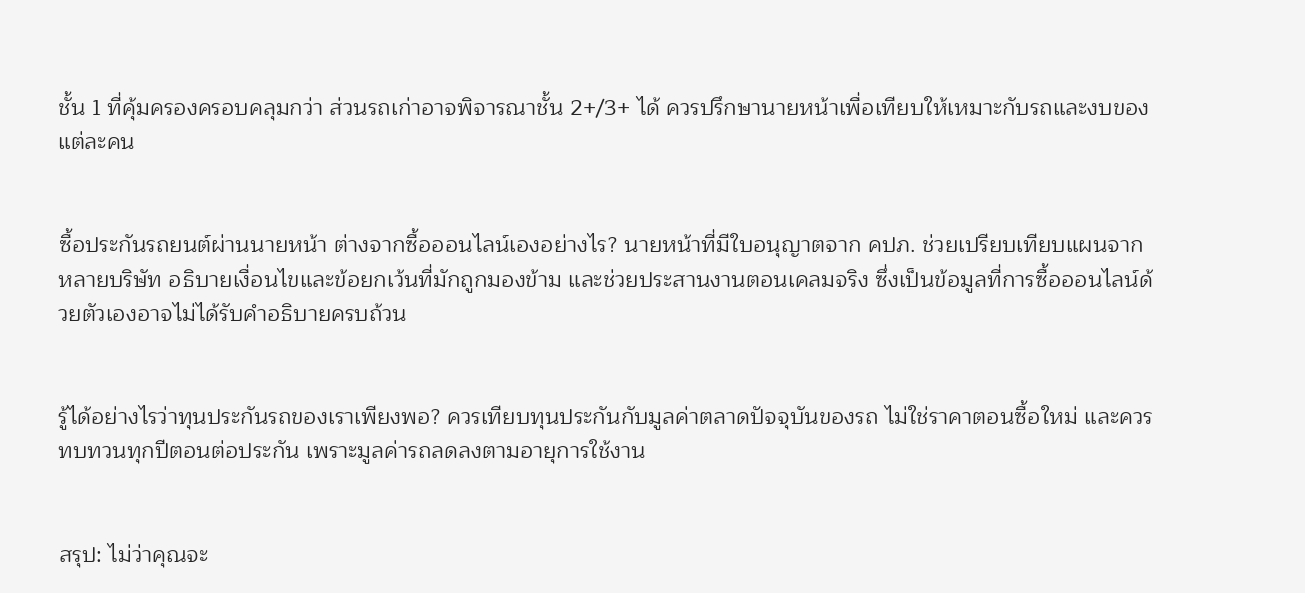ชั้น 1 ที่คุ้มครองครอบคลุมกว่า ส่วนรถเก่าอาจพิจารณาชั้น 2+/3+ ได้ ควรปรึกษานายหน้าเพื่อเทียบให้เหมาะกับรถและงบของแต่ละคน


ซื้อประกันรถยนต์ผ่านนายหน้า ต่างจากซื้อออนไลน์เองอย่างไร? นายหน้าที่มีใบอนุญาตจาก คปภ. ช่วยเปรียบเทียบแผนจากหลายบริษัท อธิบายเงื่อนไขและข้อยกเว้นที่มักถูกมองข้าม และช่วยประสานงานตอนเคลมจริง ซึ่งเป็นข้อมูลที่การซื้อออนไลน์ด้วยตัวเองอาจไม่ได้รับคำอธิบายครบถ้วน


รู้ได้อย่างไรว่าทุนประกันรถของเราเพียงพอ? ควรเทียบทุนประกันกับมูลค่าตลาดปัจจุบันของรถ ไม่ใช่ราคาตอนซื้อใหม่ และควรทบทวนทุกปีตอนต่อประกัน เพราะมูลค่ารถลดลงตามอายุการใช้งาน


สรุป: ไม่ว่าคุณจะ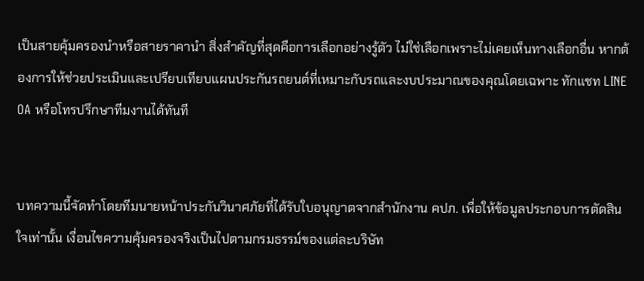เป็นสายคุ้มครองนำหรือสายราคานำ สิ่งสำคัญที่สุดคือการเลือกอย่างรู้ตัว ไม่ใช่เลือกเพราะไม่เคยเห็นทางเลือกอื่น หากต้องการให้ช่วยประเมินและเปรียบเทียบแผนประกันรถยนต์ที่เหมาะกับรถและงบประมาณของคุณโดยเฉพาะ ทักแชท LINE OA หรือโทรปรึกษาทีมงานได้ทันที


บทความนี้จัดทำโดยทีมนายหน้าประกันวินาศภัยที่ได้รับใบอนุญาตจากสำนักงาน คปภ. เพื่อให้ข้อมูลประกอบการตัดสินใจเท่านั้น เงื่อนไขความคุ้มครองจริงเป็นไปตามกรมธรรม์ของแต่ละบริษัท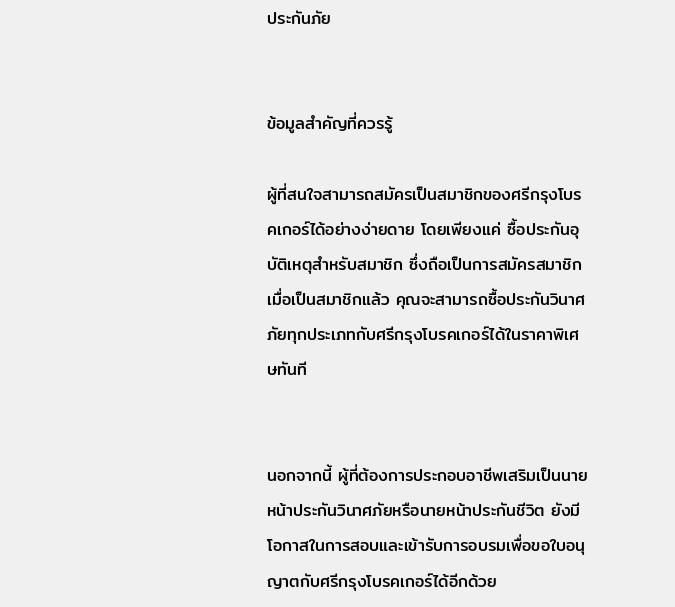ประกันภัย


ข้อมูลสำคัญที่ควรรู้

ผู้ที่สนใจสามารถสมัครเป็นสมาชิกของศรีกรุงโบรคเกอร์ได้อย่างง่ายดาย โดยเพียงแค่ ซื้อประกันอุบัติเหตุสำหรับสมาชิก ซึ่งถือเป็นการสมัครสมาชิก เมื่อเป็นสมาชิกแล้ว คุณจะสามารถซื้อประกันวินาศภัยทุกประเภทกับศรีกรุงโบรคเกอร์ได้ในราคาพิเศษทันที


นอกจากนี้ ผู้ที่ต้องการประกอบอาชีพเสริมเป็นนายหน้าประกันวินาศภัยหรือนายหน้าประกันชีวิต ยังมีโอกาสในการสอบและเข้ารับการอบรมเพื่อขอใบอนุญาตกับศรีกรุงโบรคเกอร์ได้อีกด้วย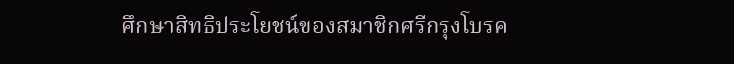ศึกษาสิทธิประโยชน์ของสมาชิกศรีกรุงโบรค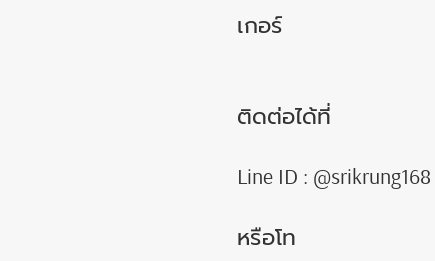เกอร์


ติดต่อได้ที่

Line ID : @srikrung168

หรือโท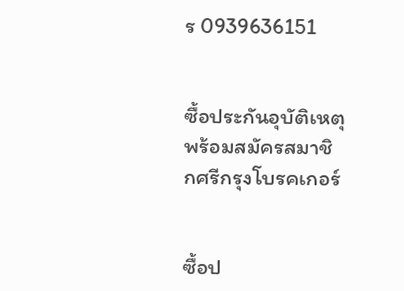ร 0939636151


ซื้อประกันอุบัติเหตุ พร้อมสมัครสมาชิกศรีกรุงโบรคเกอร์


ซื้อป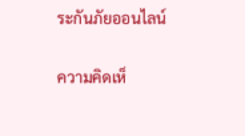ระกันภัยออนไลน์

ความคิดเห็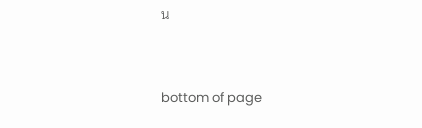น


bottom of page